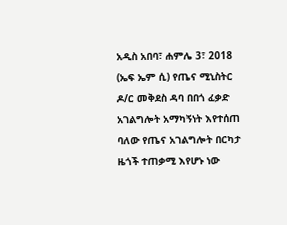አዲስ አበባ፣ ሐምሌ 3፣ 2018 (ኤፍ ኤም ሲ) የጤና ሚኒስትር ዶ/ር መቅደስ ዳባ በበጎ ፈቃድ አገልግሎት አማካኝነት እየተሰጠ ባለው የጤና አገልግሎት በርካታ ዜጎች ተጠቃሚ እየሆኑ ነው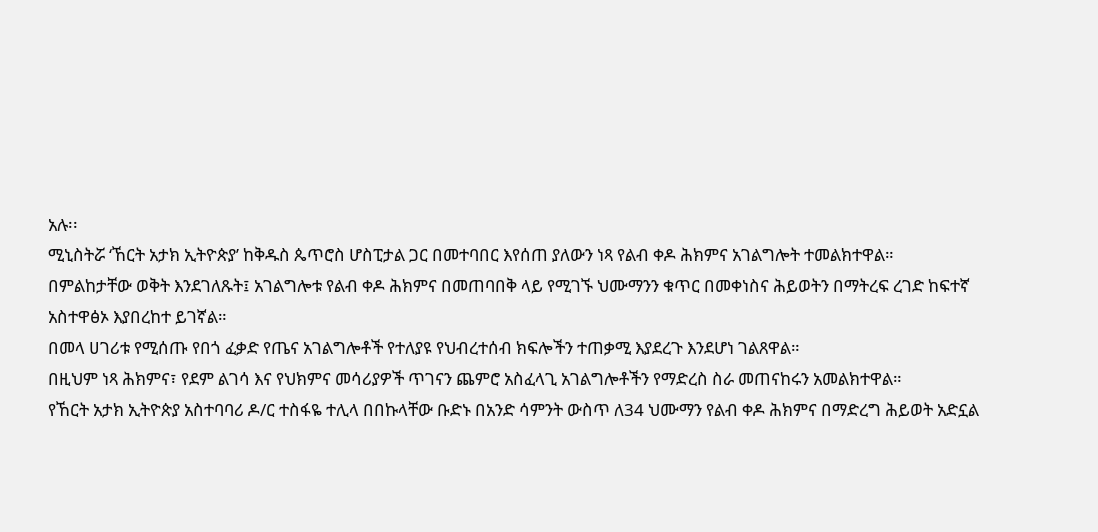አሉ፡፡
ሚኒስትሯ ‘ኸርት አታክ ኢትዮጵያ’ ከቅዱስ ጴጥሮስ ሆስፒታል ጋር በመተባበር እየሰጠ ያለውን ነጻ የልብ ቀዶ ሕክምና አገልግሎት ተመልክተዋል።
በምልከታቸው ወቅት እንደገለጹት፤ አገልግሎቱ የልብ ቀዶ ሕክምና በመጠባበቅ ላይ የሚገኙ ህሙማንን ቁጥር በመቀነስና ሕይወትን በማትረፍ ረገድ ከፍተኛ አስተዋፅኦ እያበረከተ ይገኛል።
በመላ ሀገሪቱ የሚሰጡ የበጎ ፈቃድ የጤና አገልግሎቶች የተለያዩ የህብረተሰብ ክፍሎችን ተጠቃሚ እያደረጉ እንደሆነ ገልጸዋል።
በዚህም ነጻ ሕክምና፣ የደም ልገሳ እና የህክምና መሳሪያዎች ጥገናን ጨምሮ አስፈላጊ አገልግሎቶችን የማድረስ ስራ መጠናከሩን አመልክተዋል።
የኸርት አታክ ኢትዮጵያ አስተባባሪ ዶ/ር ተስፋዬ ተሊላ በበኩላቸው ቡድኑ በአንድ ሳምንት ውስጥ ለ34 ህሙማን የልብ ቀዶ ሕክምና በማድረግ ሕይወት አድኗል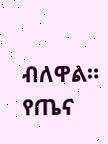ብለዋል።
የጤና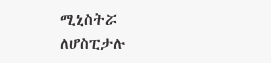ሚኒስትሯ ለሆስፒታሉ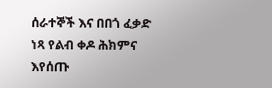ሰራተኞች እና በበጎ ፈቃድ ነጻ የልብ ቀዶ ሕክምና እየሰጡ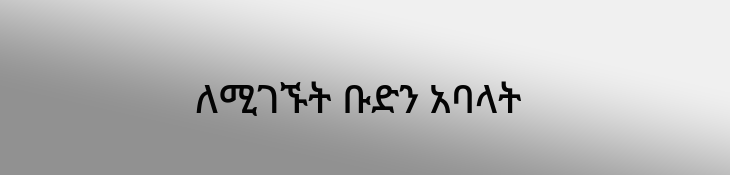ለሚገኙት ቡድን አባላት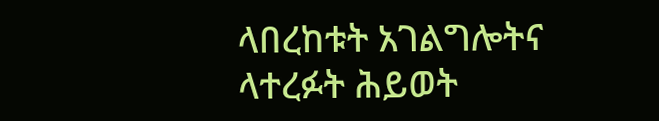ላበረከቱት አገልግሎትና ላተረፉት ሕይወት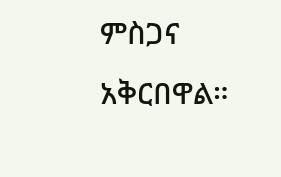ምስጋና አቅርበዋል።